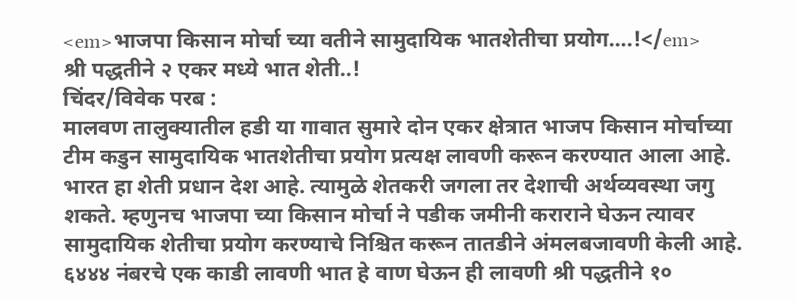<em>भाजपा किसान मोर्चा च्या वतीने सामुदायिक भातशेतीचा प्रयोग….!</em>
श्री पद्धतीने २ एकर मध्ये भात शेती..!
चिंदर/विवेक परब :
मालवण तालुक्यातील हडी या गावात सुमारे दोन एकर क्षेत्रात भाजप किसान मोर्चाच्या टीम कडुन सामुदायिक भातशेतीचा प्रयोग प्रत्यक्ष लावणी करून करण्यात आला आहे.
भारत हा शेती प्रधान देश आहे. त्यामुळे शेतकरी जगला तर देशाची अर्थव्यवस्था जगु शकते. म्हणुनच भाजपा च्या किसान मोर्चा ने पडीक जमीनी कराराने घेऊन त्यावर सामुदायिक शेतीचा प्रयोग करण्याचे निश्चित करून तातडीने अंमलबजावणी केली आहे.
६४४४ नंबरचे एक काडी लावणी भात हे वाण घेऊन ही लावणी श्री पद्धतीने १०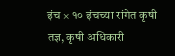इंच × १० इंचच्या रांगेत कृषी तज्ञ, कृषी अधिकारी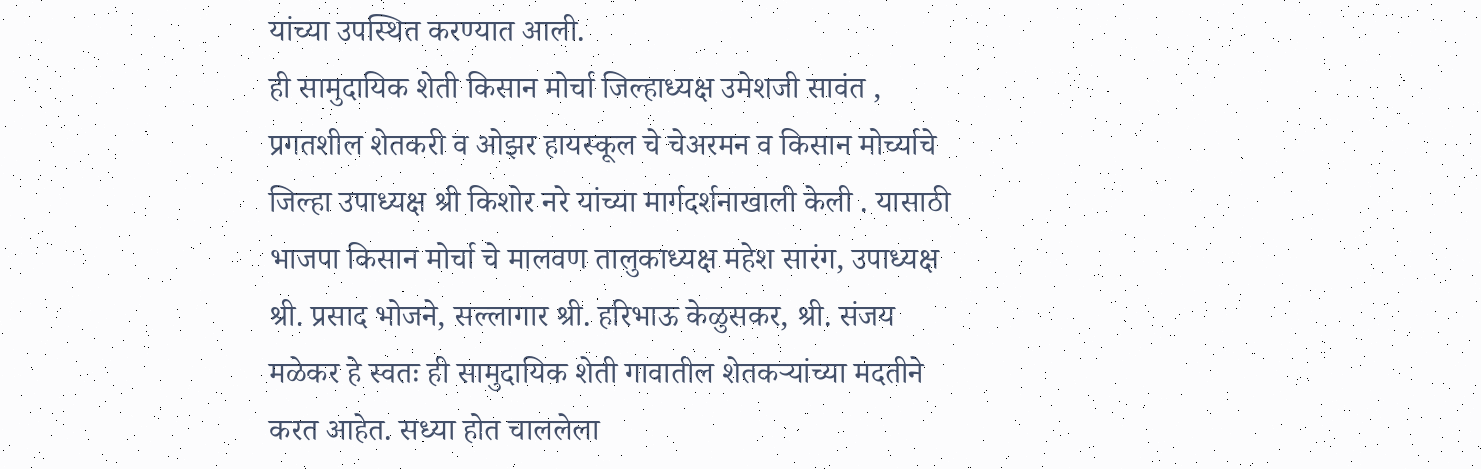यांच्या उपस्थित करण्यात आली.
ही सामुदायिक शेती किसान मोर्चा जिल्हाध्यक्ष उमेशजी सावंत , प्रगतशील शेतकरी व ओझर हायस्कूल चे चेअरमन व किसान मोर्च्याचे जिल्हा उपाध्यक्ष श्री किशोर नरे यांच्या मार्गदर्शनाखाली केली . यासाठी भाजपा किसान मोर्चा चे मालवण तालुकाध्यक्ष महेश सारंग, उपाध्यक्ष श्री. प्रसाद भोजने, सल्लागार श्री. हरिभाऊ केळुसकर, श्री. संजय मळेकर हे स्वतः ही सामुदायिक शेती गावातील शेतकऱ्यांच्या मदतीने करत आहेत. सध्या होत चाललेला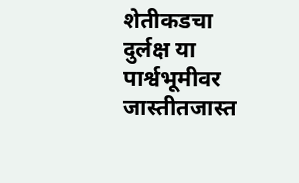शेतीकडचा दुर्लक्ष या पार्श्वभूमीवर जास्तीतजास्त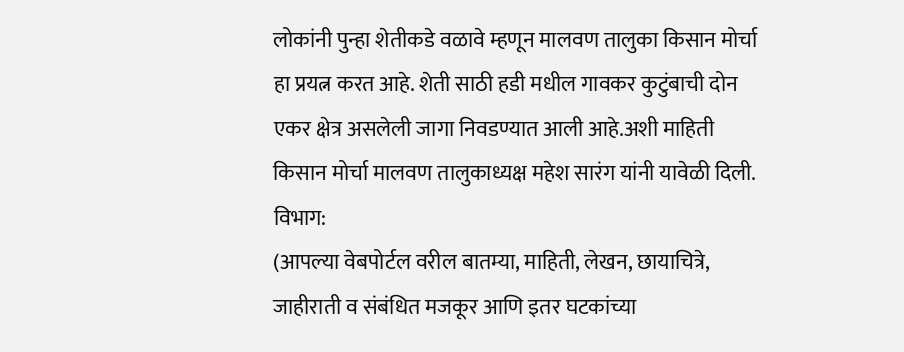लोकांनी पुन्हा शेतीकडे वळावे म्हणून मालवण तालुका किसान मोर्चा हा प्रयत्न करत आहे. शेती साठी हडी मधील गावकर कुटुंबाची दोन एकर क्षेत्र असलेली जागा निवडण्यात आली आहे.अशी माहिती किसान मोर्चा मालवण तालुकाध्यक्ष महेश सारंग यांनी यावेळी दिली.
विभाग:
(आपल्या वेबपोर्टल वरील बातम्या, माहिती, लेखन, छायाचित्रे, जाहीराती व संबंधित मजकूर आणि इतर घटकांच्या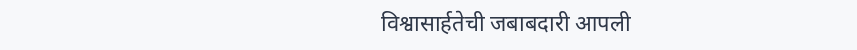विश्वासार्हतेची जबाबदारी आपली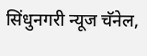सिंधुनगरी न्यूज चॅनेल,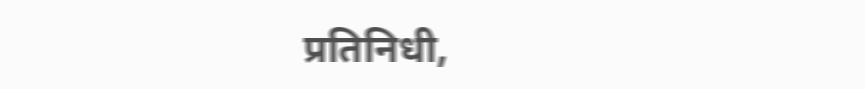प्रतिनिधी,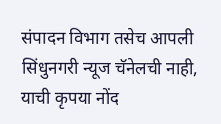संपादन विभाग तसेच आपली सिंधुनगरी न्यूज चॅनेलची नाही, याची कृपया नोंद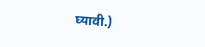घ्यावी.)